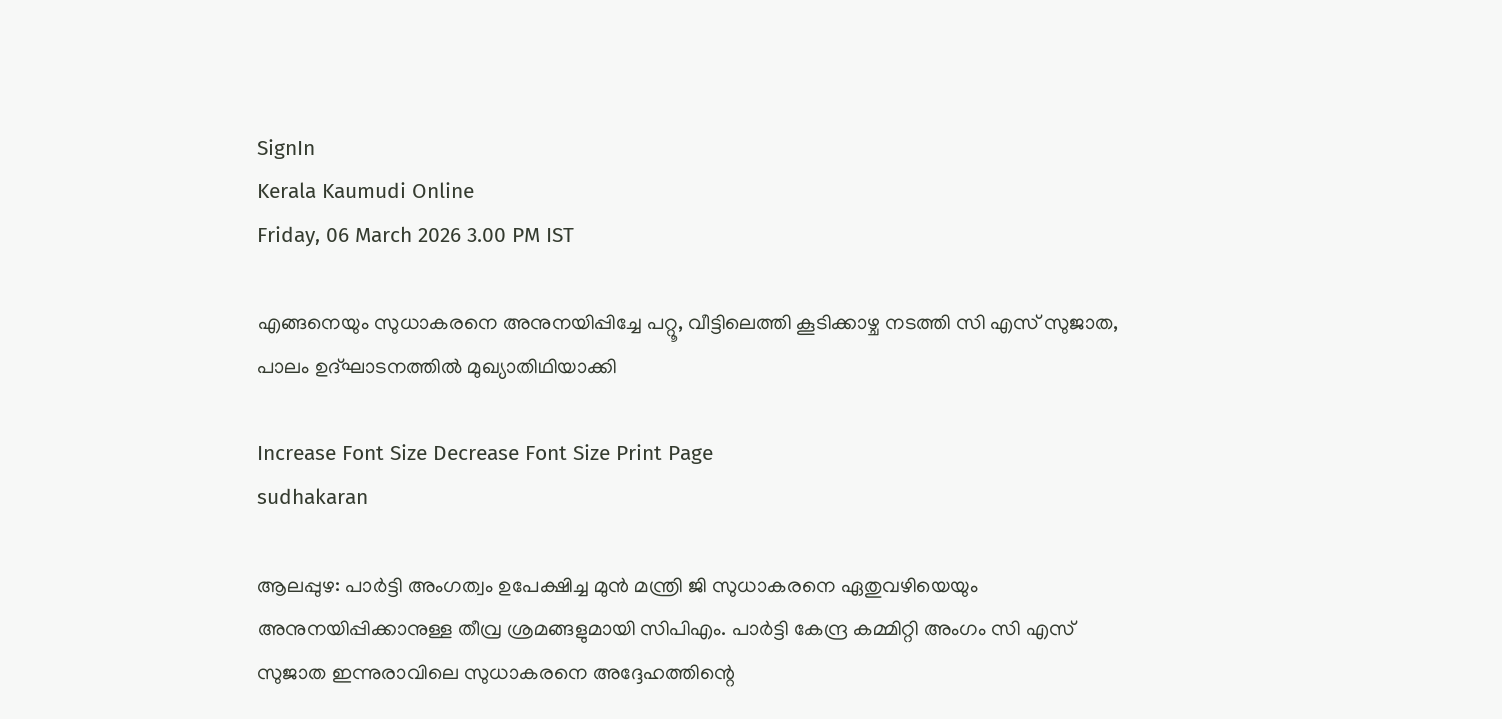SignIn
Kerala Kaumudi Online
Friday, 06 March 2026 3.00 PM IST

എങ്ങനെയും സുധാകരനെ അനുനയിപ്പിച്ചേ പറ്റൂ, വീട്ടിലെത്തി കൂടിക്കാഴ്ച നടത്തി സി എസ് സുജാത, പാലം ഉദ്ഘാടനത്തിൽ മുഖ്യാതിഥിയാക്കി

Increase Font Size Decrease Font Size Print Page
sudhakaran

ആലപ്പുഴ: പാർട്ടി അംഗത്വം ഉപേക്ഷിച്ച മുൻ മന്ത്രി ജി സുധാകരനെ ഏതുവഴിയെയും അനുനയിപ്പിക്കാനുള്ള തീവ്ര ശ്രമങ്ങളുമായി സിപിഎം. പാർട്ടി കേന്ദ്ര കമ്മിറ്റി അംഗം സി എസ് സുജാത ഇന്നുരാവിലെ സുധാകരനെ അദ്ദേഹത്തിന്റെ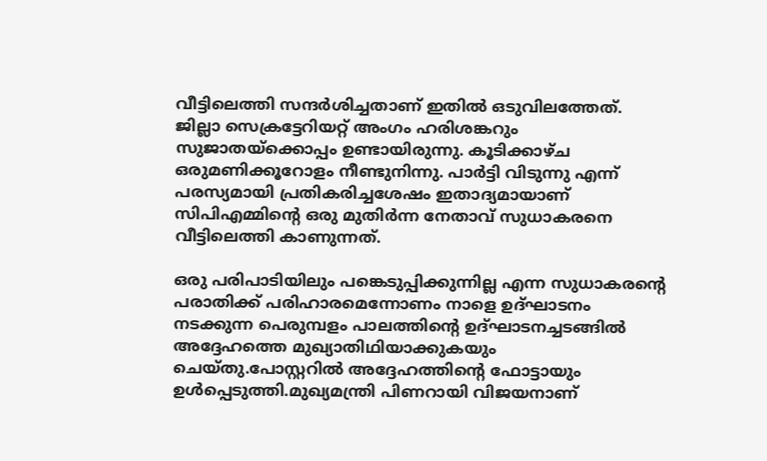വീട്ടിലെത്തി സന്ദർശിച്ചതാണ് ഇതിൽ ഒടുവിലത്തേത്. ജില്ലാ സെക്രട്ടേറിയറ്റ് അംഗം ഹരിശങ്കറും സുജാതയ്‌ക്കൊപ്പം ഉണ്ടായിരുന്നു. കൂടിക്കാഴ്ച ഒരുമണിക്കൂറോളം നീണ്ടുനിന്നു. പാർട്ടി വിടുന്നു എന്ന് പരസ്യമായി പ്രതികരിച്ചശേഷം ഇതാദ്യമായാണ് സിപിഎമ്മിന്റെ ഒരു മുതിർന്ന നേതാവ് സുധാകരനെ വീട്ടിലെത്തി കാണുന്നത്.

ഒരു പരിപാടിയിലും പങ്കെടുപ്പിക്കുന്നില്ല എന്ന സുധാകരന്റെ പരാതിക്ക് പരിഹാരമെന്നോണം നാളെ ഉദ്ഘാടനം നടക്കുന്ന പെരുമ്പളം പാലത്തിന്റെ ഉദ്ഘാടനച്ചടങ്ങിൽ അദ്ദേഹത്തെ മുഖ്യാതിഥിയാക്കുകയും ചെയ്തു.പോസ്റ്ററിൽ അദ്ദേഹത്തിന്റെ ഫോട്ടായും ഉൾപ്പെടുത്തി.മുഖ്യമന്ത്രി പിണറായി വിജയനാണ്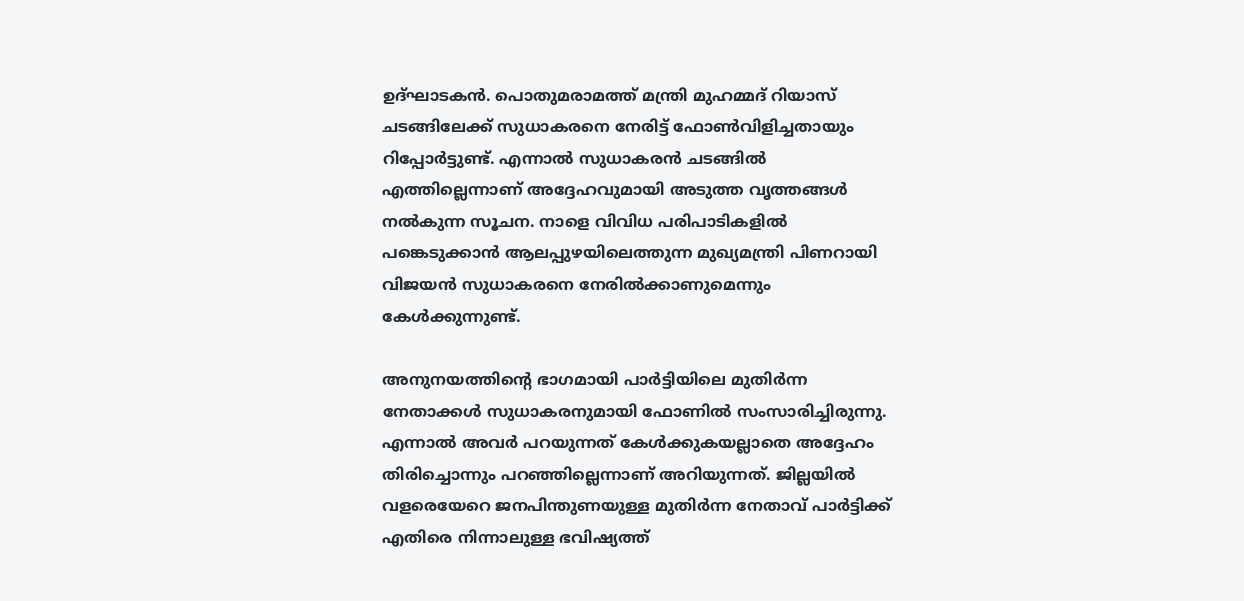ഉദ്ഘാടകൻ. പൊതുമരാമത്ത് മന്ത്രി മുഹമ്മദ് റിയാസ് ചടങ്ങിലേക്ക് സുധാകരനെ നേരിട്ട് ഫോൺവിളിച്ചതായും റിപ്പോർട്ടുണ്ട്. എന്നാൽ സുധാകരൻ ചടങ്ങിൽ എത്തില്ലെന്നാണ് അദ്ദേഹവുമായി അടുത്ത വൃത്തങ്ങൾ നൽകുന്ന സൂചന. നാളെ വിവിധ പരിപാടികളിൽ പങ്കെടുക്കാൻ ആലപ്പുഴയിലെത്തുന്ന മുഖ്യമന്ത്രി പിണറായി വിജയൻ സുധാകരനെ നേരിൽക്കാണുമെന്നും കേൾക്കുന്നുണ്ട്.

അനുനയത്തിന്റെ ഭാഗമായി പാർട്ടിയിലെ മുതിർന്ന നേതാക്കൾ സുധാകരനുമായി ഫോണിൽ സംസാരിച്ചിരുന്നു. എന്നാൽ അവർ പറയുന്നത് കേൾക്കുകയല്ലാതെ അദ്ദേഹം തിരിച്ചൊന്നും പറഞ്ഞില്ലെന്നാണ് അറിയുന്നത്. ജില്ലയിൽ വളരെയേറെ ജനപിന്തുണയുള്ള മുതിർന്ന നേതാവ് പാർട്ടിക്ക് എതിരെ നിന്നാലുള്ള ഭവിഷ്യത്ത്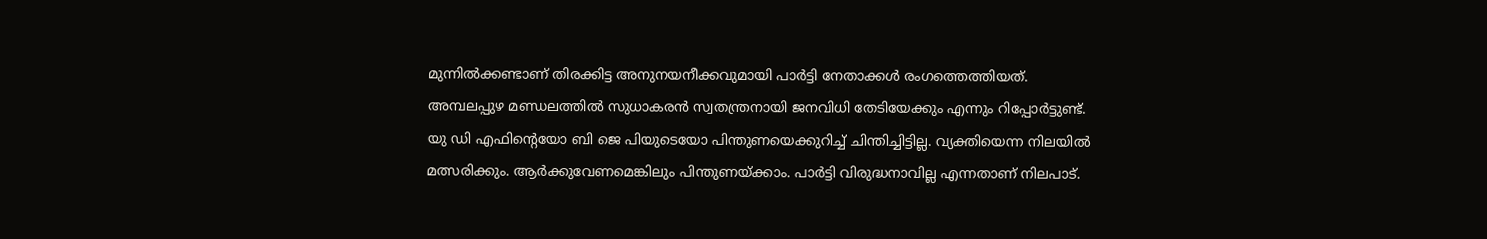മുന്നിൽക്കണ്ടാണ് തിരക്കിട്ട അനുനയനീക്കവുമായി പാർട്ടി നേതാക്കൾ രംഗത്തെത്തിയത്. അമ്പലപ്പുഴ മണ്ഡലത്തിൽ സുധാകരൻ സ്വതന്ത്രനായി ജനവിധി തേടിയേക്കും എന്നും റിപ്പോർട്ടുണ്ട്. യു ഡി എഫിന്റെയോ ബി ജെ പിയുടെയോ പിന്തുണയെക്കുറിച്ച് ചിന്തിച്ചിട്ടില്ല. വ്യക്തിയെന്ന നിലയിൽ മത്സരിക്കും. ആർക്കുവേണമെങ്കിലും പിന്തുണയ്ക്കാം. പാർട്ടി വിരുദ്ധനാവില്ല എന്നതാണ് നിലപാട്.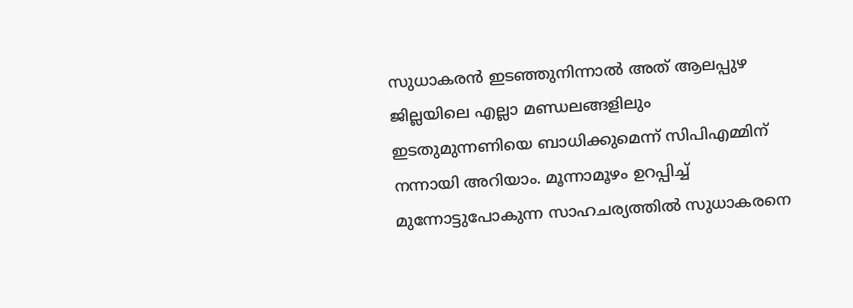സുധാകരൻ ഇടഞ്ഞുനിന്നാൽ അത് ആലപ്പുഴ ജില്ലയിലെ എല്ലാ മണ്ഡലങ്ങളിലും ഇടതുമുന്നണിയെ ബാധിക്കുമെന്ന് സിപിഎമ്മിന് നന്നായി അറിയാം. മൂന്നാമൂഴം ഉറപ്പിച്ച് മുന്നോട്ടുപോകുന്ന സാഹചര്യത്തിൽ സുധാകരനെ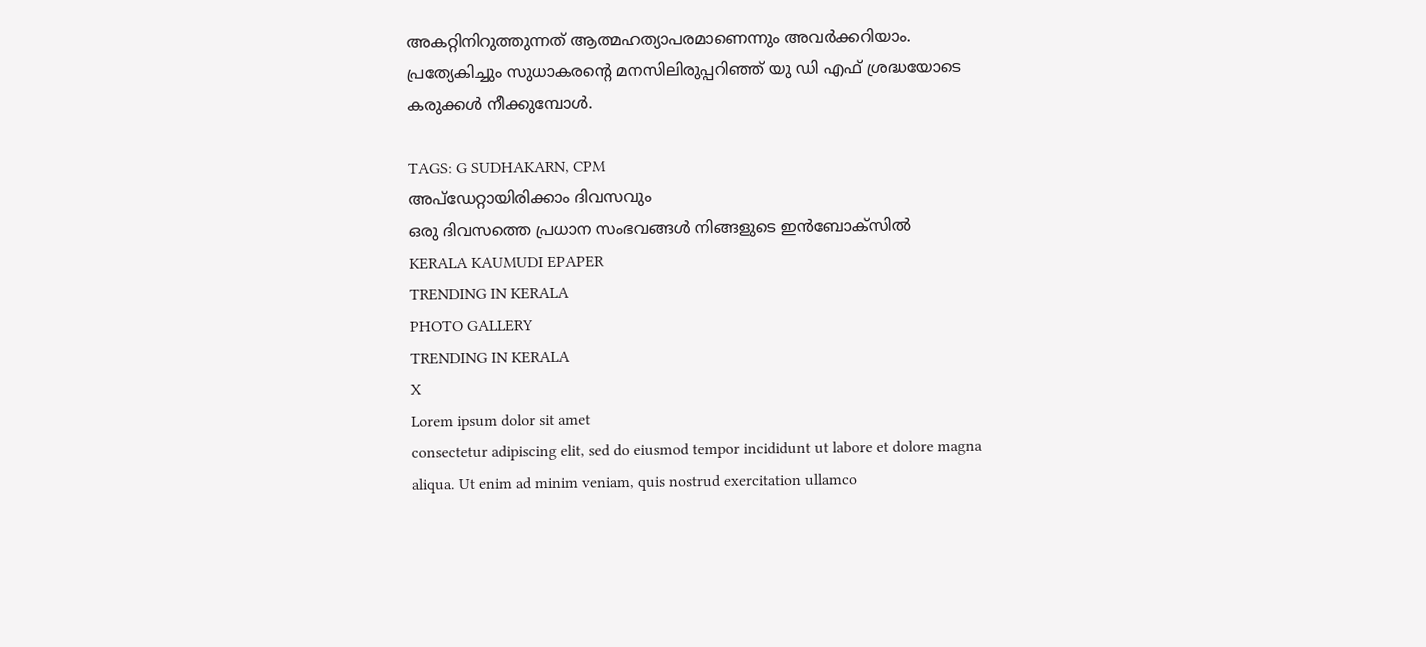അകറ്റിനിറുത്തുന്നത് ആത്മഹത്യാപരമാണെന്നും അവർക്കറിയാം. പ്രത്യേകിച്ചും സുധാകരന്റെ മനസിലിരുപ്പറിഞ്ഞ് യു ഡി എഫ് ശ്രദ്ധയോടെ കരുക്കൾ നീക്കുമ്പോൾ.

TAGS: G SUDHAKARN, CPM
അപ്ഡേറ്റായിരിക്കാം ദിവസവും
ഒരു ദിവസത്തെ പ്രധാന സംഭവങ്ങൾ നിങ്ങളുടെ ഇൻബോക്സിൽ
KERALA KAUMUDI EPAPER
TRENDING IN KERALA
PHOTO GALLERY
TRENDING IN KERALA
X
Lorem ipsum dolor sit amet
consectetur adipiscing elit, sed do eiusmod tempor incididunt ut labore et dolore magna aliqua. Ut enim ad minim veniam, quis nostrud exercitation ullamco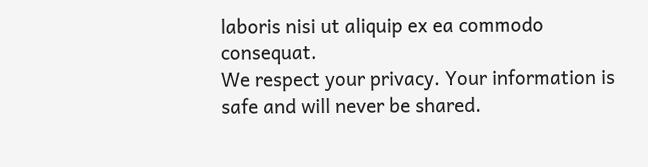laboris nisi ut aliquip ex ea commodo consequat.
We respect your privacy. Your information is safe and will never be shared.